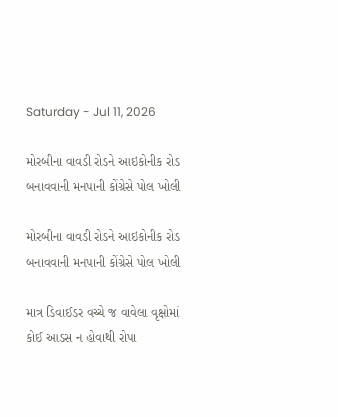Saturday - Jul 11, 2026

મોરબીના વાવડી રોડને આઇકોનીક રોડ બનાવવાની મનપાની કોંગ્રેસે પોલ ખોલી

મોરબીના વાવડી રોડને આઇકોનીક રોડ બનાવવાની મનપાની કોંગ્રેસે પોલ ખોલી

માત્ર ડિવાઈડર વચ્ચે જ વાવેલા વૃક્ષોમાં કોઈ આડસ ન હોવાથી રોપા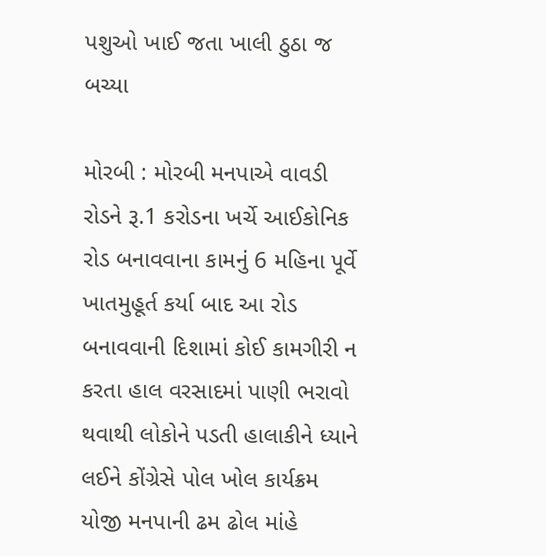પશુઓ ખાઈ જતા ખાલી ઠુઠા જ બચ્યા

મોરબી : મોરબી મનપાએ વાવડી રોડને રૂ.1 કરોડના ખર્ચે આઈકોનિક રોડ બનાવવાના કામનું 6 મહિના પૂર્વે ખાતમુહૂર્ત કર્યા બાદ આ રોડ બનાવવાની દિશામાં કોઈ કામગીરી ન કરતા હાલ વરસાદમાં પાણી ભરાવો થવાથી લોકોને પડતી હાલાકીને ધ્યાને લઈને કોંગ્રેસે પોલ ખોલ કાર્યક્રમ યોજી મનપાની ઢમ ઢોલ માંહે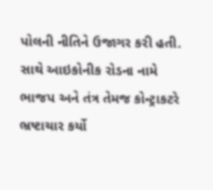પોલની નીતિને ઉજાગર કરી હતી. સાથે આઇકોનીક રોડના નામે ભાજપ અને તંત્ર તેમજ કોન્ટ્રાકટરે ભ્રષ્ટાચાર કર્યો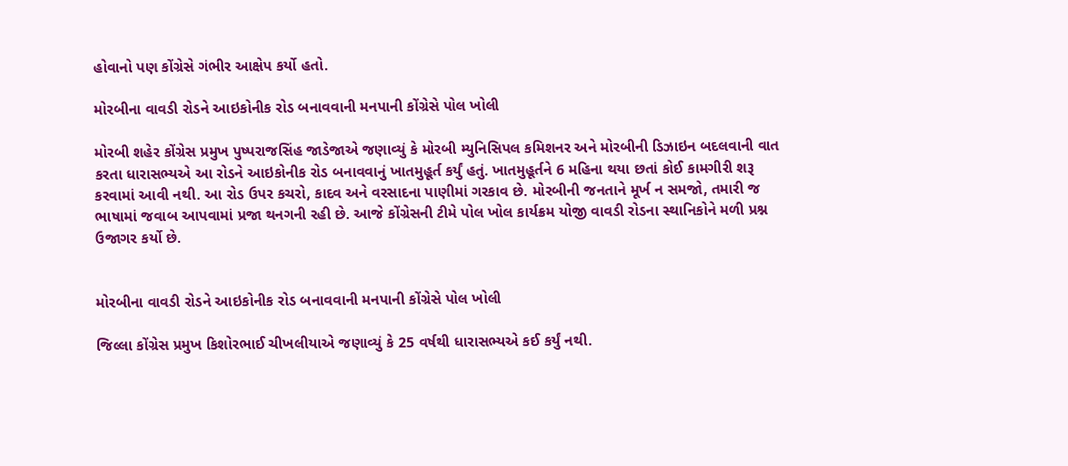હોવાનો પણ કોંગ્રેસે ગંભીર આક્ષેપ કર્યો હતો.

મોરબીના વાવડી રોડને આઇકોનીક રોડ બનાવવાની મનપાની કોંગ્રેસે પોલ ખોલી

મોરબી શહેર કોંગ્રેસ પ્રમુખ પુષ્પરાજસિંહ જાડેજાએ જણાવ્યું કે મોરબી મ્યુનિસિપલ કમિશનર અને મોરબીની ડિઝાઇન બદલવાની વાત કરતા ધારાસભ્યએ આ રોડને આઇકોનીક રોડ બનાવવાનું ખાતમુહૂર્ત કર્યું હતું. ખાતમુહૂર્તને 6 મહિના થયા છતાં કોઈ કામગીરી શરૂ કરવામાં આવી નથી. આ રોડ ઉપર કચરો, કાદવ અને વરસાદના પાણીમાં ગરકાવ છે. મોરબીની જનતાને મૂર્ખ ન સમજો, તમારી જ ભાષામાં જવાબ આપવામાં પ્રજા થનગની રહી છે. આજે કોંગ્રેસની ટીમે પોલ ખોલ કાર્યક્રમ યોજી વાવડી રોડના સ્થાનિકોને મળી પ્રશ્ન ઉજાગર કર્યો છે.


મોરબીના વાવડી રોડને આઇકોનીક રોડ બનાવવાની મનપાની કોંગ્રેસે પોલ ખોલી

જિલ્લા કોંગ્રેસ પ્રમુખ કિશોરભાઈ ચીખલીયાએ જણાવ્યું કે 25 વર્ષથી ધારાસભ્યએ કઈ કર્યું નથી.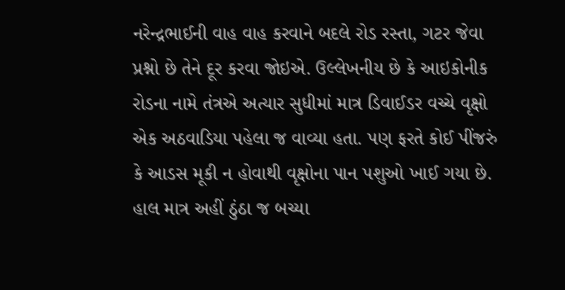નરેન્દ્રભાઈની વાહ વાહ કરવાને બદલે રોડ રસ્તા, ગટર જેવા પ્રશ્નો છે તેને દૂર કરવા જોઇએ. ઉલ્લેખનીય છે કે આઇકોનીક રોડના નામે તંત્રએ અત્યાર સુધીમાં માત્ર ડિવાઈડર વચ્ચે વૃક્ષો એક અઠવાડિયા પહેલા જ વાવ્યા હતા. પણ ફરતે કોઈ પીંજરું કે આડસ મૂકી ન હોવાથી વૃક્ષોના પાન પશુઓ ખાઈ ગયા છે. હાલ માત્ર અહીં ઠુંઠા જ બચ્યા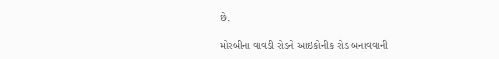છે.

મોરબીના વાવડી રોડને આઇકોનીક રોડ બનાવવાની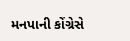મનપાની કોંગ્રેસે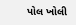પોલ ખોલી